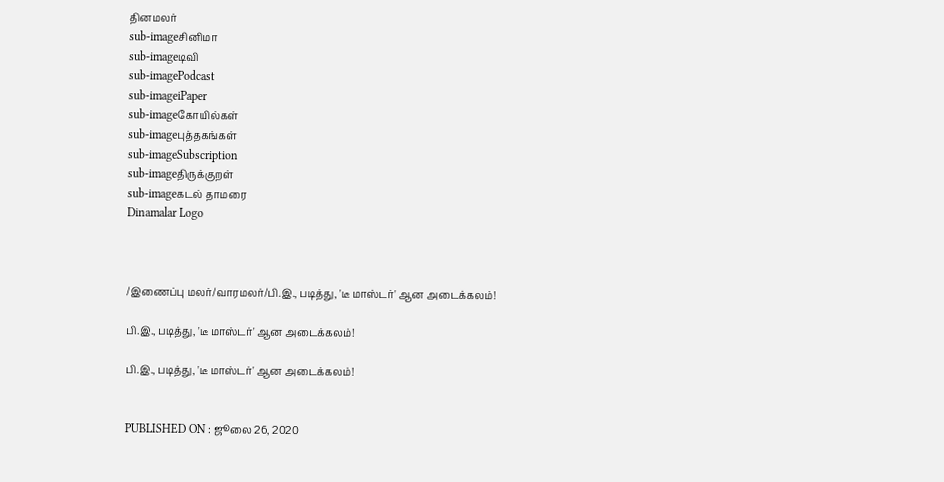தினமலர்
sub-imageசினிமா
sub-imageடிவி
sub-imagePodcast
sub-imageiPaper
sub-imageகோயில்கள்
sub-imageபுத்தகங்கள்
sub-imageSubscription
sub-imageதிருக்குறள்
sub-imageகடல் தாமரை
Dinamalar Logo



/இணைப்பு மலர்/வாரமலர்/பி.இ., படித்து, 'டீ மாஸ்டர்' ஆன அடைக்கலம்!

பி.இ., படித்து, 'டீ மாஸ்டர்' ஆன அடைக்கலம்!

பி.இ., படித்து, 'டீ மாஸ்டர்' ஆன அடைக்கலம்!


PUBLISHED ON : ஜூலை 26, 2020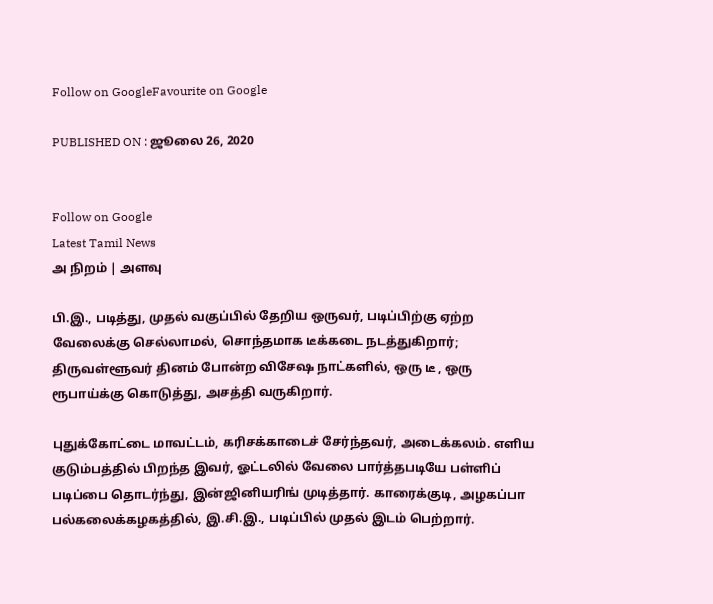Follow on GoogleFavourite on Google

PUBLISHED ON : ஜூலை 26, 2020


Follow on Google
Latest Tamil News
அ நிறம் | அளவு

பி.இ., படித்து, முதல் வகுப்பில் தேறிய ஒருவர், படிப்பிற்கு ஏற்ற வேலைக்கு செல்லாமல், சொந்தமாக டீக்கடை நடத்துகிறார்; திருவள்ளூவர் தினம் போன்ற விசேஷ நாட்களில், ஒரு டீ , ஒரு ரூபாய்க்கு கொடுத்து, அசத்தி வருகிறார்.

புதுக்கோட்டை மாவட்டம், கரிசக்காடைச் சேர்ந்தவர், அடைக்கலம். எளிய குடும்பத்தில் பிறந்த இவர், ஓட்டலில் வேலை பார்த்தபடியே பள்ளிப் படிப்பை தொடர்ந்து, இன்ஜினியரிங் முடித்தார். காரைக்குடி, அழகப்பா பல்கலைக்கழகத்தில், இ.சி.இ., படிப்பில் முதல் இடம் பெற்றார்.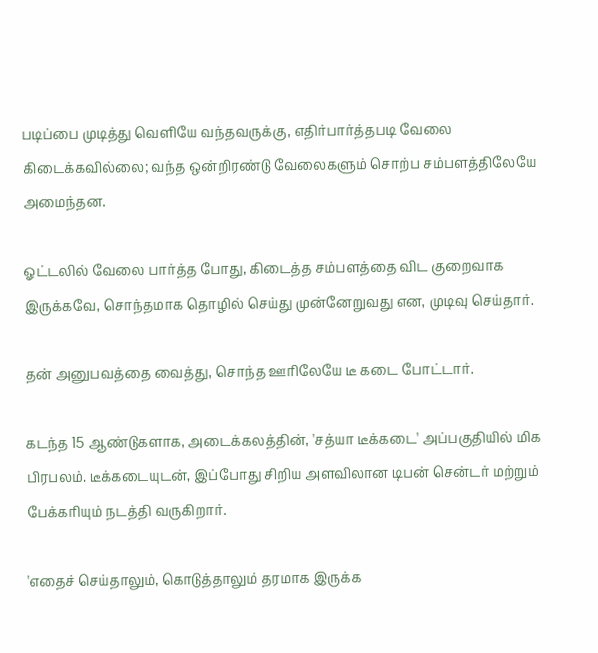படிப்பை முடித்து வெளியே வந்தவருக்கு, எதிர்பார்த்தபடி வேலை கிடைக்கவில்லை; வந்த ஒன்றிரண்டு வேலைகளும் சொற்ப சம்பளத்திலேயே அமைந்தன.

ஓட்டலில் வேலை பார்த்த போது, கிடைத்த சம்பளத்தை விட குறைவாக இருக்கவே, சொந்தமாக தொழில் செய்து முன்னேறுவது என, முடிவு செய்தார்.

தன் அனுபவத்தை வைத்து, சொந்த ஊரிலேயே டீ கடை போட்டார்.

கடந்த 15 ஆண்டுகளாக, அடைக்கலத்தின், 'சத்யா டீக்கடை' அப்பகுதியில் மிக பிரபலம். டீக்கடையுடன், இப்போது சிறிய அளவிலான டிபன் சென்டர் மற்றும் பேக்கரியும் நடத்தி வருகிறார்.

'எதைச் செய்தாலும், கொடுத்தாலும் தரமாக இருக்க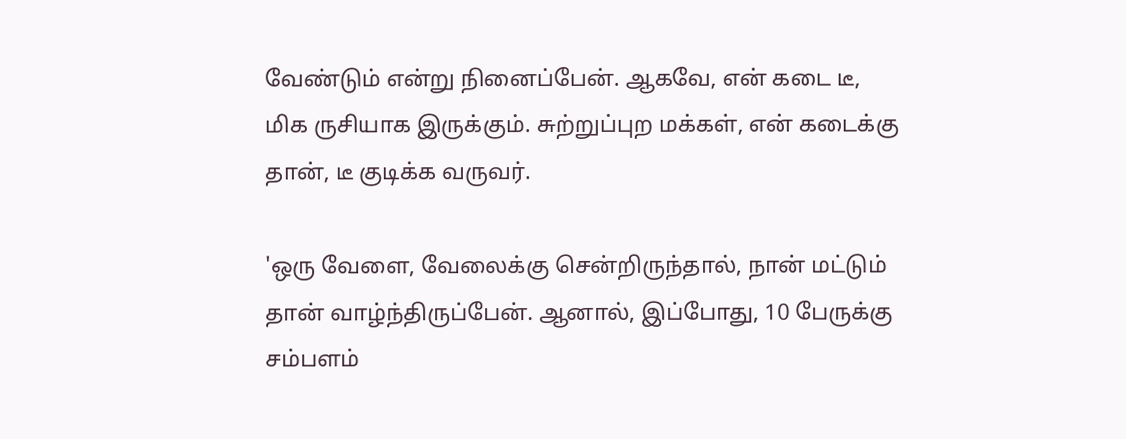வேண்டும் என்று நினைப்பேன். ஆகவே, என் கடை டீ, மிக ருசியாக இருக்கும். சுற்றுப்புற மக்கள், என் கடைக்கு தான், டீ குடிக்க வருவர்.

'ஒரு வேளை, வேலைக்கு சென்றிருந்தால், நான் மட்டும் தான் வாழ்ந்திருப்பேன். ஆனால், இப்போது, 10 பேருக்கு சம்பளம்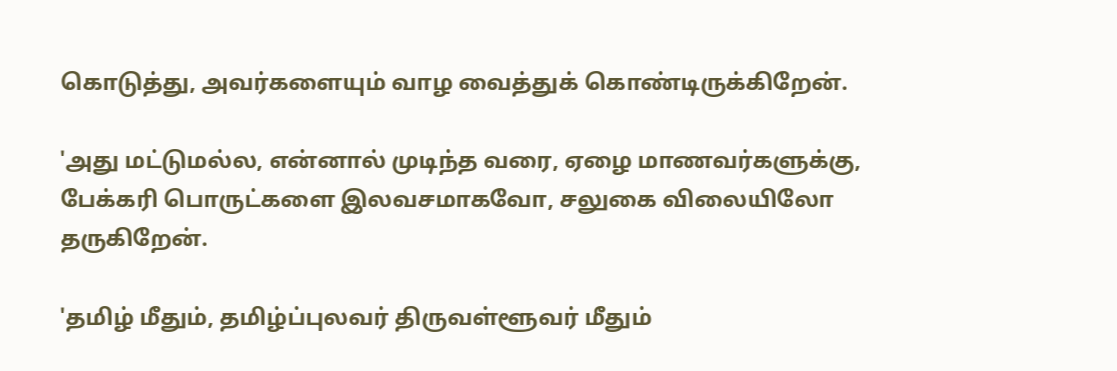கொடுத்து, அவர்களையும் வாழ வைத்துக் கொண்டிருக்கிறேன்.

'அது மட்டுமல்ல, என்னால் முடிந்த வரை, ஏழை மாணவர்களுக்கு, பேக்கரி பொருட்களை இலவசமாகவோ, சலுகை விலையிலோ தருகிறேன்.

'தமிழ் மீதும், தமிழ்ப்புலவர் திருவள்ளூவர் மீதும்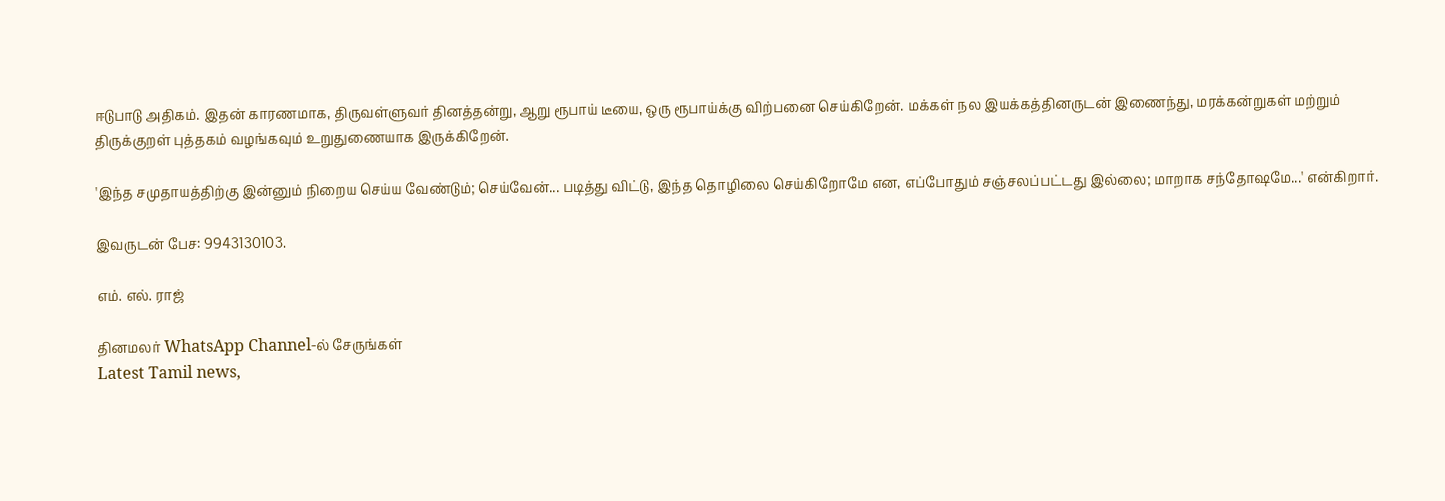ஈடுபாடு அதிகம். இதன் காரணமாக, திருவள்ளுவர் தினத்தன்று, ஆறு ரூபாய் டீயை, ஒரு ரூபாய்க்கு விற்பனை செய்கிறேன். மக்கள் நல இயக்கத்தினருடன் இணைந்து, மரக்கன்றுகள் மற்றும் திருக்குறள் புத்தகம் வழங்கவும் உறுதுணையாக இருக்கிறேன்.

'இந்த சமுதாயத்திற்கு இன்னும் நிறைய செய்ய வேண்டும்; செய்வேன்... படித்து விட்டு, இந்த தொழிலை செய்கிறோமே என, எப்போதும் சஞ்சலப்பட்டது இல்லை; மாறாக சந்தோஷமே...' என்கிறார்.

இவருடன் பேச: 9943130103.

எம். எல். ராஜ்

தினமலர் WhatsApp Channel-ல் சேருங்கள்
Latest Tamil news,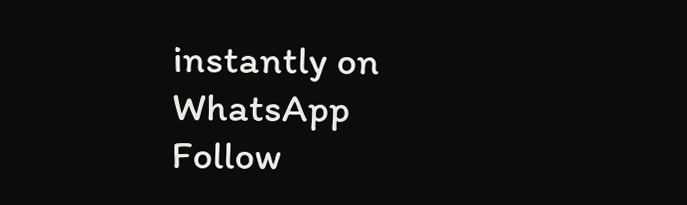instantly on WhatsApp
Follow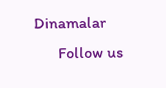Dinamalar
      Follow us